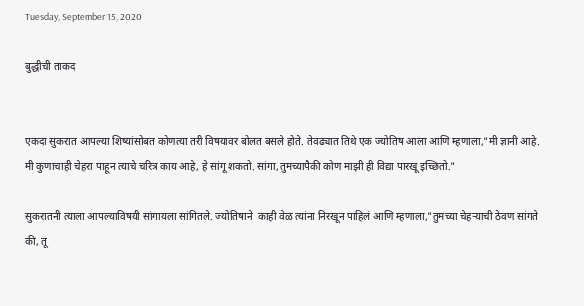Tuesday, September 15, 2020

बुद्धीची ताकद


एकदा सुकरात आपल्या शिष्यांसोबत कोणत्या तरी विषयावर बोलत बसले होते. तेवढ्यात तिथे एक ज्योतिष आला आणि म्हणाला,"मी ज्ञानी आहे. मी कुणाचाही चेहरा पाहून त्याचे चरित्र काय आहे, हे सांगू शकतो. सांगा,तुमच्यापैकी कोण माझी ही विद्या पारखू इच्छितो."

सुकरातनी त्याला आपल्याविषयी सांगायला सांगितले. ज्योतिषाने  काही वेळ त्यांना निरखून पाहिलं आणि म्हणाला,"तुमच्या चेहऱ्याची ठेवण सांगते की, तू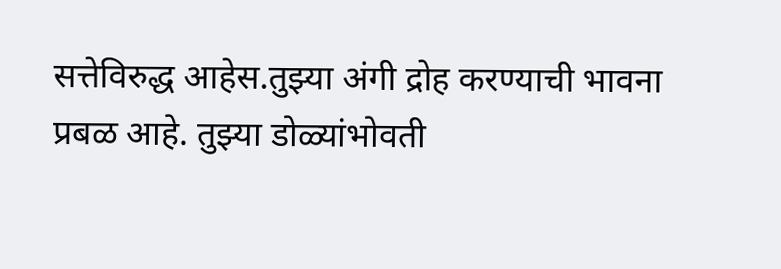सत्तेविरुद्ध आहेस.तुझ्या अंगी द्रोह करण्याची भावना प्रबळ आहे. तुझ्या डोळ्यांभोवती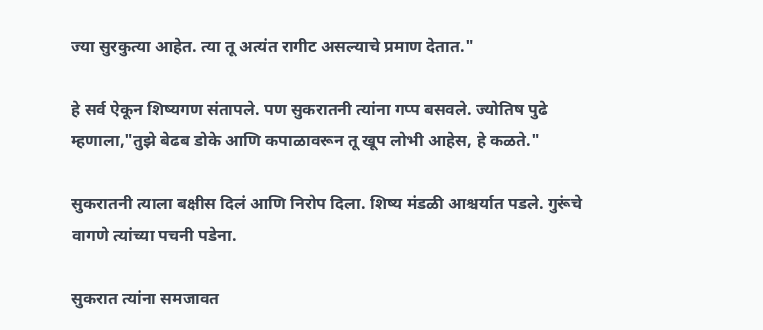ज्या सुरकुत्या आहेत. त्या तू अत्यंत रागीट असल्याचे प्रमाण देतात."

हे सर्व ऐकून शिष्यगण संतापले. पण सुकरातनी त्यांना गप्प बसवले. ज्योतिष पुढे म्हणाला,"तुझे बेढब डोके आणि कपाळावरून तू खूप लोभी आहेस, हे कळते."

सुकरातनी त्याला बक्षीस दिलं आणि निरोप दिला. शिष्य मंडळी आश्चर्यात पडले. गुरूंचे वागणे त्यांच्या पचनी पडेना.

सुकरात त्यांना समजावत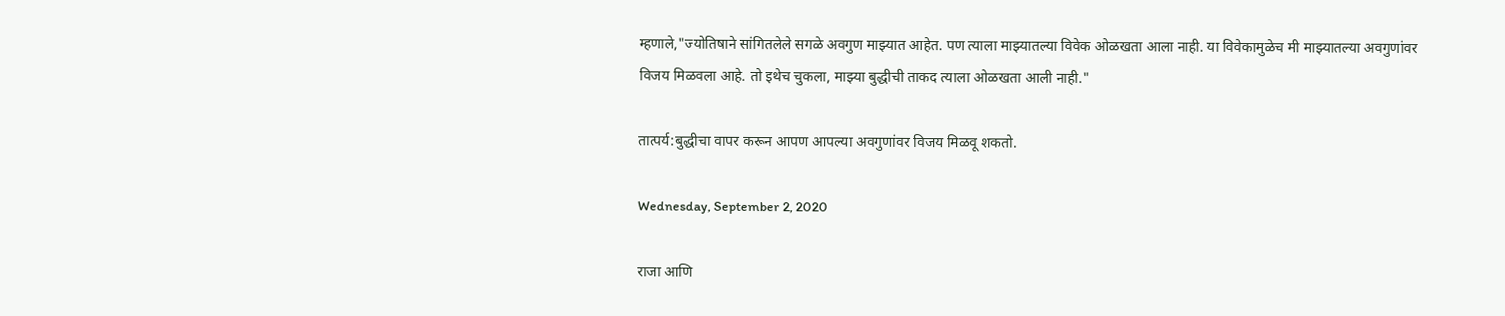म्हणाले,"ज्योतिषाने सांगितलेले सगळे अवगुण माझ्यात आहेत. पण त्याला माझ्यातल्या विवेक ओळखता आला नाही. या विवेकामुळेच मी माझ्यातल्या अवगुणांवर विजय मिळवला आहे. तो इथेच चुकला, माझ्या बुद्धीची ताकद त्याला ओळखता आली नाही."

तात्पर्य:बुद्धीचा वापर करून आपण आपल्या अवगुणांवर विजय मिळवू शकतो.

Wednesday, September 2, 2020

राजा आणि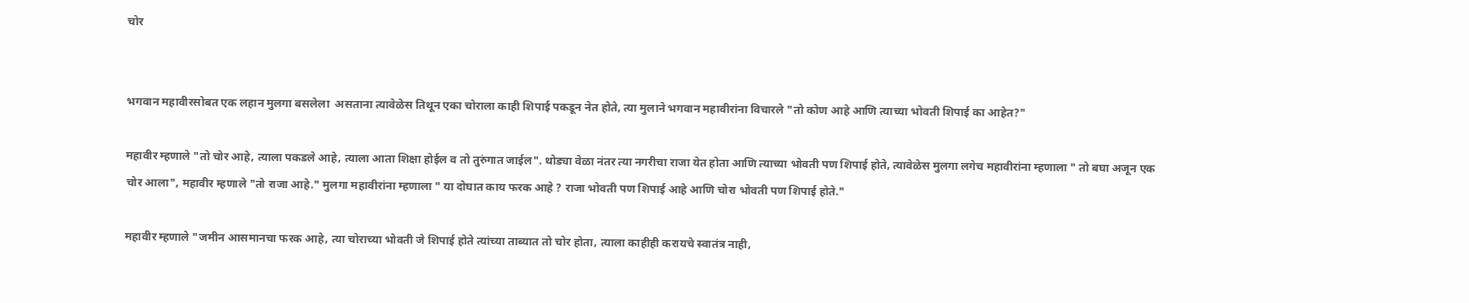चोर


भगवान महावीरसोबत एक लहान मुलगा बसलेला  असताना त्यावेळेस तिथून एका चोराला काही शिपाई पकडून नेत होते, त्या मुलाने भगवान महावीरांना विचारले "तो कोण आहे आणि त्याच्या भोवती शिपाई का आहेत?"

महावीर म्हणाले "तो चोर आहे, त्याला पकडले आहे, त्याला आता शिक्षा होईल व तो तुरुंगात जाईल". थोड्या वेळा नंतर त्या नगरीचा राजा येत होता आणि त्याच्या भोवती पण शिपाई होते, त्यावेळेस मुलगा लगेच महावीरांना म्हणाला " तो बघा अजून एक चोर आला", महावीर म्हणाले "तो राजा आहे." मुलगा महावीरांना म्हणाला " या दोघात काय फरक आहे ? राजा भोवती पण शिपाई आहे आणि चोरा भोवती पण शिपाई होते."

महावीर म्हणाले "जमीन आसमानचा फरक आहे, त्या चोराच्या भोवती जे शिपाई होते त्यांच्या ताब्यात तो चोर होता, त्याला काहीही करायचे स्वातंत्र नाही,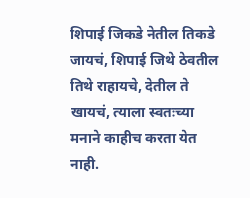शिपाई जिकडे नेतील तिकडे जायचं, शिपाई जिथे ठेवतील तिथे राहायचे, देतील ते खायचं, त्याला स्वतःच्या मनाने काहीच करता येत नाही.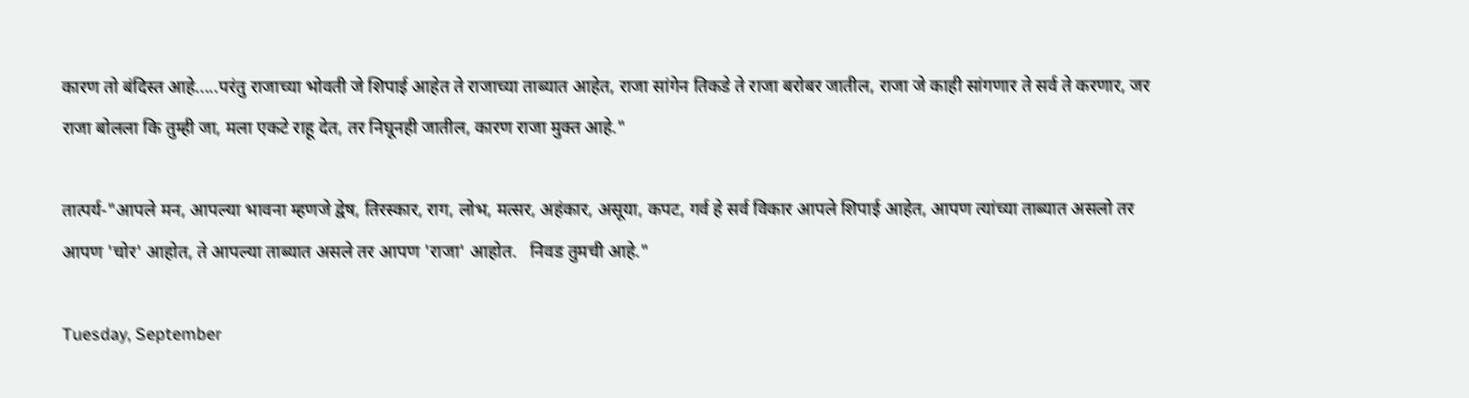कारण तो बंदिस्त आहे.....परंतु राजाच्या भोवती जे शिपाई आहेत ते राजाच्या ताब्यात आहेत, राजा सांगेन तिकडे ते राजा बरोबर जातील, राजा जे काही सांगणार ते सर्व ते करणार, जर राजा बोलला कि तुम्ही जा, मला एकटे राहू देत, तर निघूनही जातील, कारण राजा मुक्त आहे."

तात्पर्य-"आपले मन, आपल्या भावना म्हणजे द्वेष, तिरस्कार, राग, लोभ, मत्सर, अहंकार, असूया, कपट, गर्व हे सर्व विकार आपले शिपाई आहेत, आपण त्यांच्या ताब्यात असलो तर आपण 'चोर' आहोत, ते आपल्या ताब्यात असले तर आपण 'राजा' आहोत.   निवड तुमची आहे."

Tuesday, September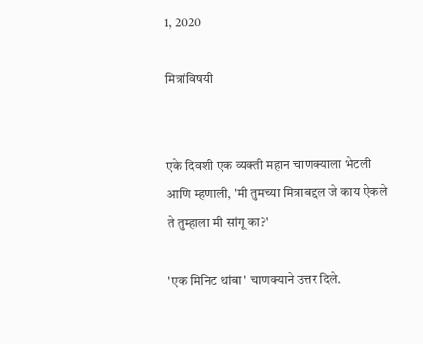1, 2020

मित्रांविषयी


एके दिवशी एक व्यक्ती महान चाणक्याला भेटली आणि म्हणाली, 'मी तुमच्या मित्राबद्दल जे काय ऐकले ते तुम्हाला मी सांगू का?'

'एक मिनिट थांबा' चाणक्याने उत्तर दिले.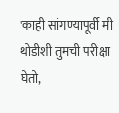'काही सांगण्यापूर्वी मी थोडीशी तुमची परीक्षा घेतो,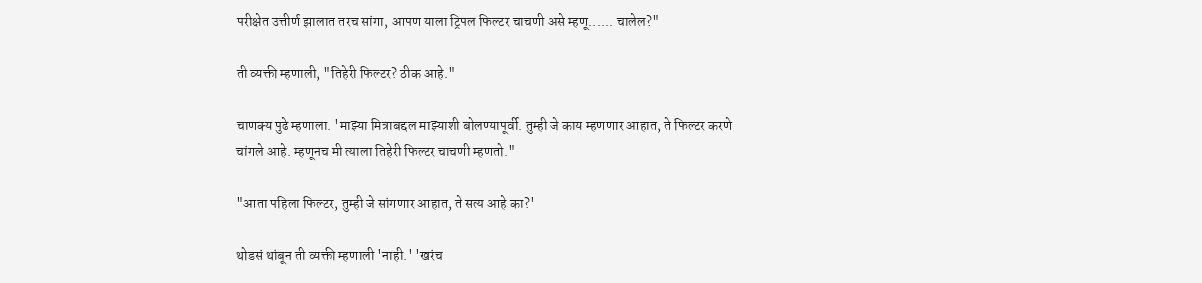परीक्षेत उत्तीर्ण झालात तरच सांगा, आपण याला ट्रिपल फिल्टर चाचणी असे म्हणू...... चालेल?"

ती व्यक्ती म्हणाली, "तिहेरी फिल्टर? ठीक आहे."

चाणक्य पुढे म्हणाला. 'माझ्या मित्राबद्दल माझ्याशी बोलण्यापूर्वी. तुम्ही जे काय म्हणणार आहात, ते फिल्टर करणे चांगले आहे. म्हणूनच मी त्याला तिहेरी फिल्टर चाचणी म्हणतो."

"आता पहिला फिल्टर, तुम्ही जे सांगणार आहात, ते सत्य आहे का?'

थोडसं थांबून ती व्यक्ती म्हणाली 'नाही.' 'खरंच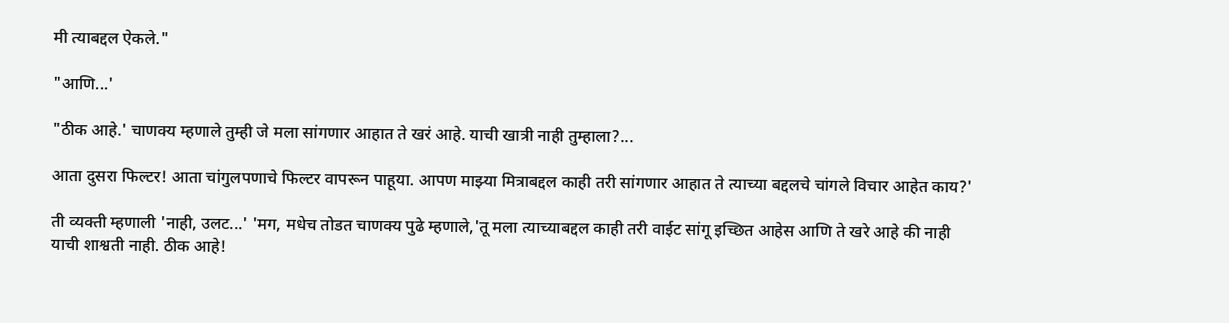मी त्याबद्दल ऐकले."

"आणि...'

"ठीक आहे.' चाणक्य म्हणाले तुम्ही जे मला सांगणार आहात ते खरं आहे. याची खात्री नाही तुम्हाला?...

आता दुसरा फिल्टर! आता चांगुलपणाचे फिल्टर वापरून पाहूया. आपण माझ्या मित्राबद्दल काही तरी सांगणार आहात ते त्याच्या बद्दलचे चांगले विचार आहेत काय?'

ती व्यक्ती म्हणाली 'नाही, उलट...' 'मग, मधेच तोडत चाणक्य पुढे म्हणाले,'तू मला त्याच्याबद्दल काही तरी वाईट सांगू इच्छित आहेस आणि ते खरे आहे की नाही याची शाश्वती नाही. ठीक आहे!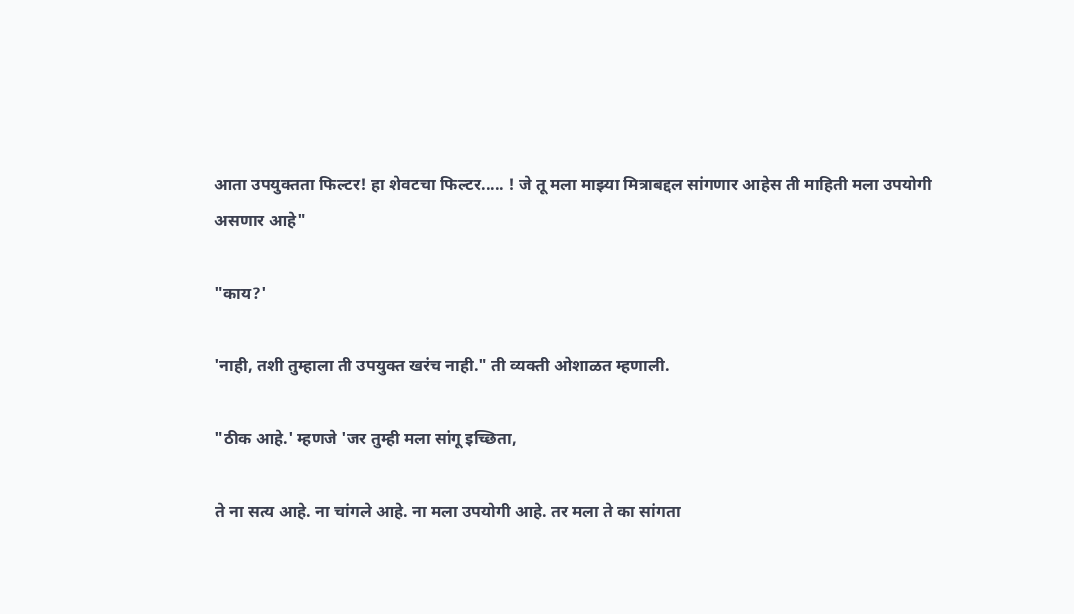आता उपयुक्तता फिल्टर! हा शेवटचा फिल्टर..... ! जे तू मला माझ्या मित्राबद्दल सांगणार आहेस ती माहिती मला उपयोगी असणार आहे"

"काय?'

'नाही, तशी तुम्हाला ती उपयुक्त खरंच नाही." ती व्यक्ती ओशाळत म्हणाली.

"ठीक आहे.' म्हणजे 'जर तुम्ही मला सांगू इच्छिता,

ते ना सत्य आहे. ना चांगले आहे. ना मला उपयोगी आहे. तर मला ते का सांगता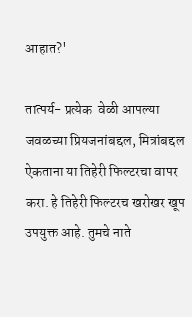आहात?'

तात्पर्य- प्रत्येक  वेळी आपल्या जवळच्या प्रियजनांबद्दल, मित्रांबद्दल ऐकताना या तिहेरी फिल्टरचा वापर करा. हे तिहेरी फिल्टरच खरोखर खूप उपयुक्त आहे. तुमचे नाते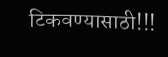टिकवण्यासाठी!!!